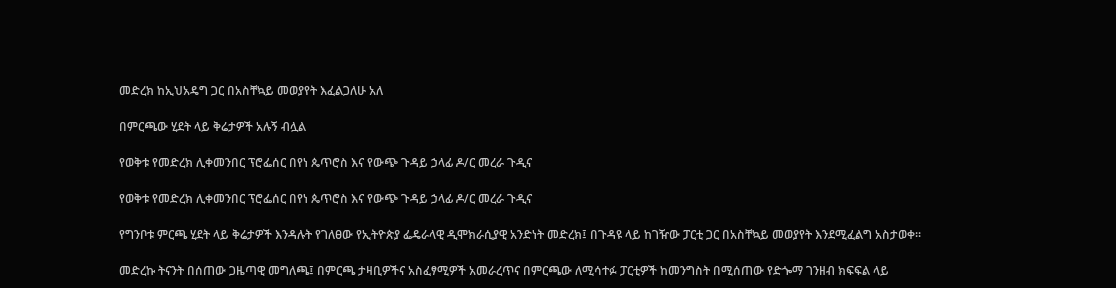መድረክ ከኢህአዴግ ጋር በአስቸኳይ መወያየት እፈልጋለሁ አለ

በምርጫው ሂደት ላይ ቅሬታዎች አሉኝ ብሏል

የወቅቱ የመድረክ ሊቀመንበር ፕሮፌሰር በየነ ጴጥሮስ እና የውጭ ጉዳይ ኃላፊ ዶ/ር መረራ ጉዲና

የወቅቱ የመድረክ ሊቀመንበር ፕሮፌሰር በየነ ጴጥሮስ እና የውጭ ጉዳይ ኃላፊ ዶ/ር መረራ ጉዲና

የግንቦቱ ምርጫ ሂደት ላይ ቅሬታዎች እንዳሉት የገለፀው የኢትዮጵያ ፌዴራላዊ ዲሞክራሲያዊ አንድነት መድረክ፤ በጉዳዩ ላይ ከገዥው ፓርቲ ጋር በአስቸኳይ መወያየት እንደሚፈልግ አስታወቀ፡፡

መድረኩ ትናንት በሰጠው ጋዜጣዊ መግለጫ፤ በምርጫ ታዛቢዎችና አስፈፃሚዎች አመራረጥና በምርጫው ለሚሳተፉ ፓርቲዎች ከመንግስት በሚሰጠው የድጐማ ገንዘብ ክፍፍል ላይ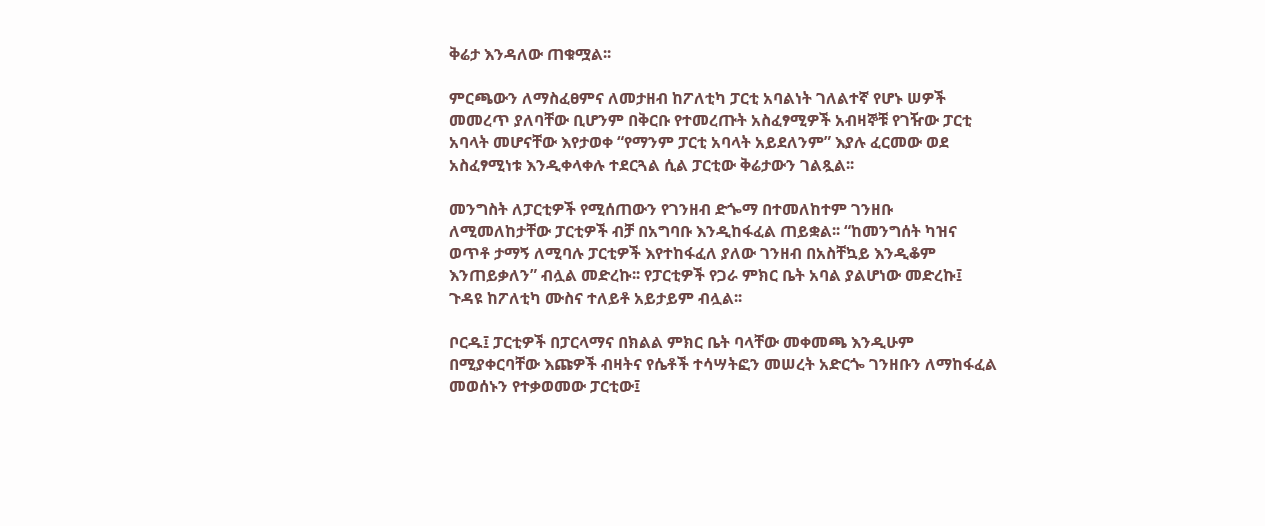ቅሬታ እንዳለው ጠቁሟል፡፡

ምርጫውን ለማስፈፀምና ለመታዘብ ከፖለቲካ ፓርቲ አባልነት ገለልተኛ የሆኑ ሠዎች መመረጥ ያለባቸው ቢሆንም በቅርቡ የተመረጡት አስፈፃሚዎች አብዛኞቹ የገዥው ፓርቲ አባላት መሆናቸው እየታወቀ “የማንም ፓርቲ አባላት አይደለንም” እያሉ ፈርመው ወደ አስፈፃሚነቱ እንዲቀላቀሉ ተደርጓል ሲል ፓርቲው ቅሬታውን ገልጿል፡፡

መንግስት ለፓርቲዎች የሚሰጠውን የገንዘብ ድጐማ በተመለከተም ገንዘቡ ለሚመለከታቸው ፓርቲዎች ብቻ በአግባቡ እንዲከፋፈል ጠይቋል፡፡ “ከመንግሰት ካዝና ወጥቶ ታማኝ ለሚባሉ ፓርቲዎች እየተከፋፈለ ያለው ገንዘብ በአስቸኳይ እንዲቆም እንጠይቃለን” ብሏል መድረኩ፡፡ የፓርቲዎች የጋራ ምክር ቤት አባል ያልሆነው መድረኩ፤ ጉዳዩ ከፖለቲካ ሙስና ተለይቶ አይታይም ብሏል፡፡

ቦርዱ፤ ፓርቲዎች በፓርላማና በክልል ምክር ቤት ባላቸው መቀመጫ እንዲሁም በሚያቀርባቸው እጩዎች ብዛትና የሴቶች ተሳሣትፎን መሠረት አድርጐ ገንዘቡን ለማከፋፈል መወሰኑን የተቃወመው ፓርቲው፤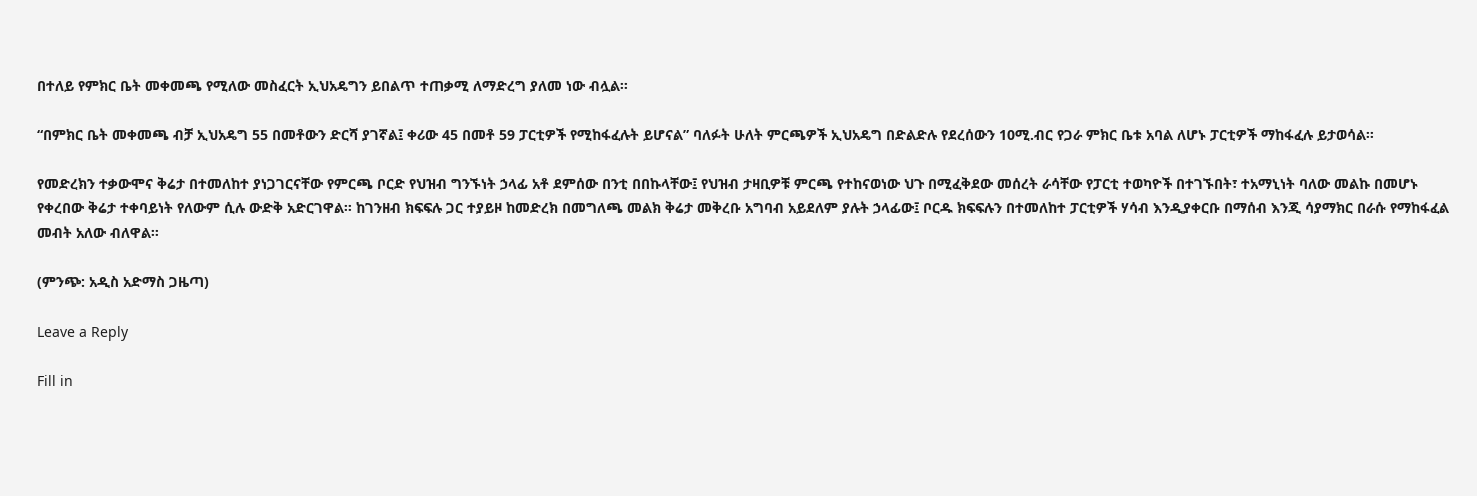በተለይ የምክር ቤት መቀመጫ የሚለው መስፈርት ኢህአዴግን ይበልጥ ተጠቃሚ ለማድረግ ያለመ ነው ብሏል፡፡

“በምክር ቤት መቀመጫ ብቻ ኢህአዴግ 55 በመቶውን ድርሻ ያገኛል፤ ቀሪው 45 በመቶ 59 ፓርቲዎች የሚከፋፈሉት ይሆናል” ባለፉት ሁለት ምርጫዎች ኢህአዴግ በድልድሉ የደረሰውን 10ሚ.ብር የጋራ ምክር ቤቱ አባል ለሆኑ ፓርቲዎች ማከፋፈሉ ይታወሳል፡፡

የመድረክን ተቃውሞና ቅሬታ በተመለከተ ያነጋገርናቸው የምርጫ ቦርድ የህዝብ ግንኙነት ኃላፊ አቶ ደምሰው በንቲ በበኩላቸው፤ የህዝብ ታዛቢዎቹ ምርጫ የተከናወነው ህጉ በሚፈቅደው መሰረት ራሳቸው የፓርቲ ተወካዮች በተገኙበት፣ ተአማኒነት ባለው መልኩ በመሆኑ የቀረበው ቅሬታ ተቀባይነት የለውም ሲሉ ውድቅ አድርገዋል፡፡ ከገንዘብ ክፍፍሉ ጋር ተያይዞ ከመድረክ በመግለጫ መልክ ቅሬታ መቅረቡ አግባብ አይደለም ያሉት ኃላፊው፤ ቦርዱ ክፍፍሉን በተመለከተ ፓርቲዎች ሃሳብ እንዲያቀርቡ በማሰብ እንጂ ሳያማክር በራሱ የማከፋፈል መብት አለው ብለዋል፡፡

(ምንጭ: አዲስ አድማስ ጋዜጣ)

Leave a Reply

Fill in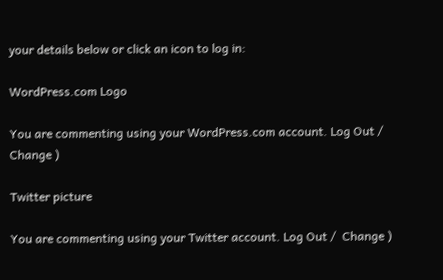your details below or click an icon to log in:

WordPress.com Logo

You are commenting using your WordPress.com account. Log Out /  Change )

Twitter picture

You are commenting using your Twitter account. Log Out /  Change )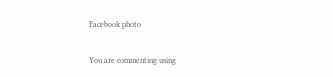Facebook photo

You are commenting using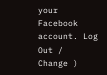your Facebook account. Log Out /  Change )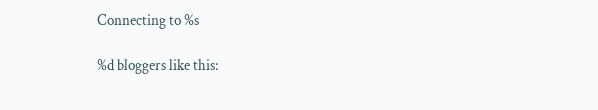Connecting to %s

%d bloggers like this: